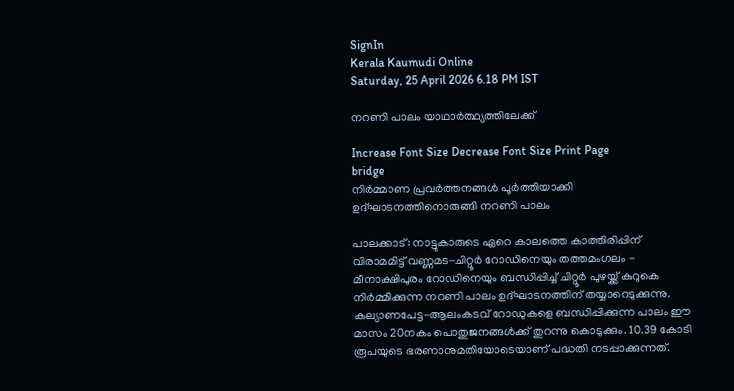SignIn
Kerala Kaumudi Online
Saturday, 25 April 2026 6.18 PM IST

നറണി പാലം യാഥാർത്ഥ്യത്തിലേക്ക്

Increase Font Size Decrease Font Size Print Page
bridge
നിർമ്മാണ പ്രവർത്തനങ്ങൾ പൂർത്തിയാക്കി ഉദ്ഘാടനത്തിനൊരുങ്ങി നറണി പാലം

പാലക്കാട്: നാട്ടുകാരുടെ ഏറെ കാലത്തെ കാത്തിരിപ്പിന് വിരാമമിട്ട് വണ്ണമട-ചിറ്റൂർ റോഡിനെയും തത്തമംഗലം - മീനാക്ഷിപുരം റോഡിനെയും ബന്ധിപ്പിച്ച് ചിറ്റൂർ പുഴയ്ക്ക് കുറുകെ നിർമ്മിക്കുന്ന നറണി പാലം ഉദ്ഘാടനത്തിന് തയ്യാറെടുക്കുന്നു. കല്യാണപേട്ട-ആലംകടവ് റോഡുകളെ ബന്ധിപ്പിക്കുന്ന പാലം ഈ മാസം 20നകം പൊതുജനങ്ങൾക്ക് തുറന്നു കൊടുക്കും. 10.39 കോടി രൂപയുടെ ഭരണാനുമതിയോടെയാണ് പദ്ധതി നടപ്പാക്കുന്നത്.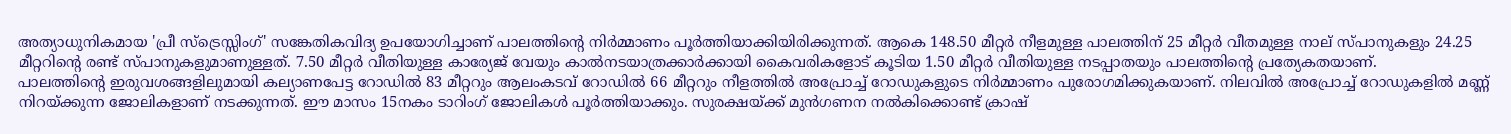അത്യാധുനികമായ 'പ്രീ സ്‌ട്രെസ്സിംഗ്' സങ്കേതികവിദ്യ ഉപയോഗിച്ചാണ് പാലത്തിന്റെ നിർമ്മാണം പൂർത്തിയാക്കിയിരിക്കുന്നത്. ആകെ 148.50 മീറ്റർ നീളമുള്ള പാലത്തിന് 25 മീറ്റർ വീതമുള്ള നാല് സ്പാനുകളും 24.25 മീറ്ററിന്റെ രണ്ട് സ്പാനുകളുമാണുള്ളത്. 7.50 മീറ്റർ വീതിയുള്ള കാര്യേജ് വേയും കാൽനടയാത്രക്കാർക്കായി കൈവരികളോട് കൂടിയ 1.50 മീറ്റർ വീതിയുള്ള നടപ്പാതയും പാലത്തിന്റെ പ്രത്യേകതയാണ്.
പാലത്തിന്റെ ഇരുവശങ്ങളിലുമായി കല്യാണപേട്ട റോഡിൽ 83 മീറ്ററും ആലംകടവ് റോഡിൽ 66 മീറ്ററും നീളത്തിൽ അപ്രോച്ച് റോഡുകളുടെ നിർമ്മാണം പുരോഗമിക്കുകയാണ്. നിലവിൽ അപ്രോച്ച് റോഡുകളിൽ മണ്ണ് നിറയ്ക്കുന്ന ജോലികളാണ് നടക്കുന്നത്. ഈ മാസം 15നകം ടാറിംഗ് ജോലികൾ പൂർത്തിയാക്കും. സുരക്ഷയ്ക്ക് മുൻഗണന നൽകിക്കൊണ്ട് ക്രാഷ്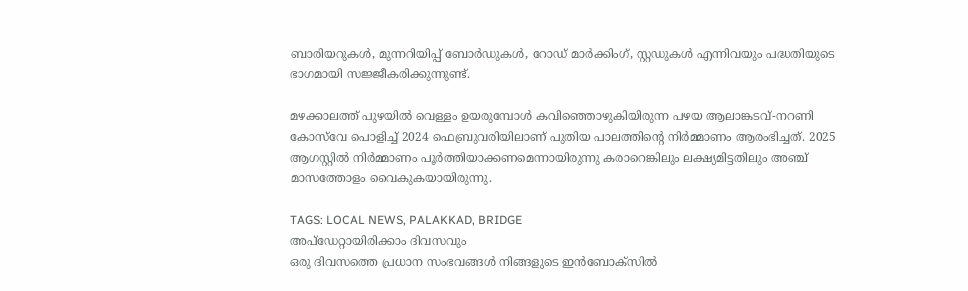ബാരിയറുകൾ, മുന്നറിയിപ്പ് ബോർഡുകൾ, റോഡ് മാർക്കിംഗ്, സ്റ്റഡുകൾ എന്നിവയും പദ്ധതിയുടെ ഭാഗമായി സജ്ജീകരിക്കുന്നുണ്ട്.

മഴക്കാലത്ത് പുഴയിൽ വെള്ളം ഉയരുമ്പോൾ കവിഞ്ഞൊഴുകിയിരുന്ന പഴയ ആലാങ്കടവ്-നറണി കോസ്‌വേ പൊളിച്ച് 2024 ഫെബ്രുവരിയിലാണ് പുതിയ പാലത്തിന്റെ നിർമ്മാണം ആരംഭിച്ചത്. 2025 ആഗസ്റ്റിൽ നിർമ്മാണം പൂർത്തിയാക്കണമെന്നായിരുന്നു കരാറെങ്കിലും ലക്ഷ്യമിട്ടതിലും അ‌ഞ്ച് മാസത്തോളം വൈകുകയായിരുന്നു.

TAGS: LOCAL NEWS, PALAKKAD, BRIDGE
അപ്ഡേറ്റായിരിക്കാം ദിവസവും
ഒരു ദിവസത്തെ പ്രധാന സംഭവങ്ങൾ നിങ്ങളുടെ ഇൻബോക്സിൽ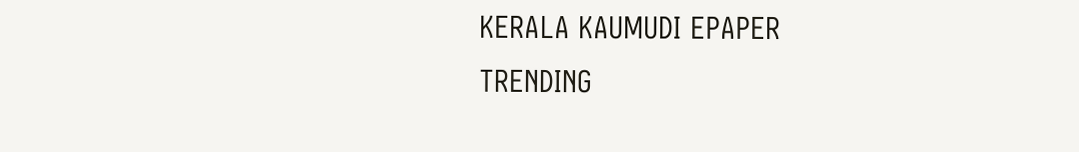KERALA KAUMUDI EPAPER
TRENDING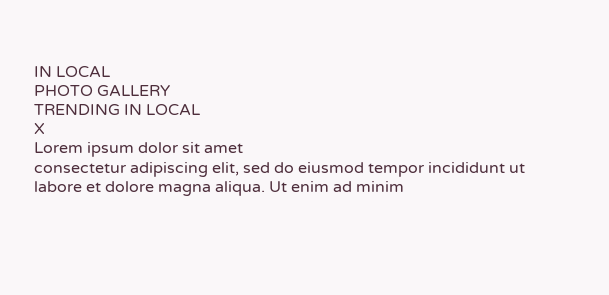IN LOCAL
PHOTO GALLERY
TRENDING IN LOCAL
X
Lorem ipsum dolor sit amet
consectetur adipiscing elit, sed do eiusmod tempor incididunt ut labore et dolore magna aliqua. Ut enim ad minim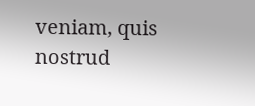veniam, quis nostrud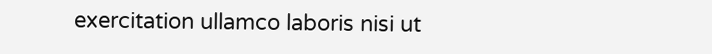exercitation ullamco laboris nisi ut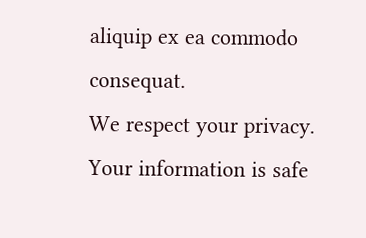aliquip ex ea commodo consequat.
We respect your privacy. Your information is safe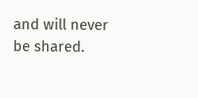and will never be shared.